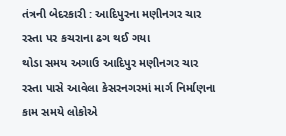તંત્રની બેદરકારી : આદિપુરના મણીનગર ચાર રસ્તા પર કચરાના ઢગ થઈ ગયા
થોડા સમય અગાઉ આદિપુર મણીનગર ચાર રસ્તા પાસે આવેલા કેસરનગરમાં માર્ગ નિર્માણના કામ સમયે લોકોએ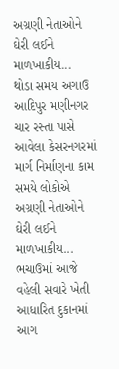અગ્રણી નેતાઓને ઘેરી લઈને માળખાકીય...
થોડા સમય અગાઉ આદિપુર મણીનગર ચાર રસ્તા પાસે આવેલા કેસરનગરમાં માર્ગ નિર્માણના કામ સમયે લોકોએ અગ્રણી નેતાઓને ઘેરી લઈને માળખાકીય...
ભચાઉમાં આજે વહેલી સવારે ખેતી આધારિત દુકાનમાં આગ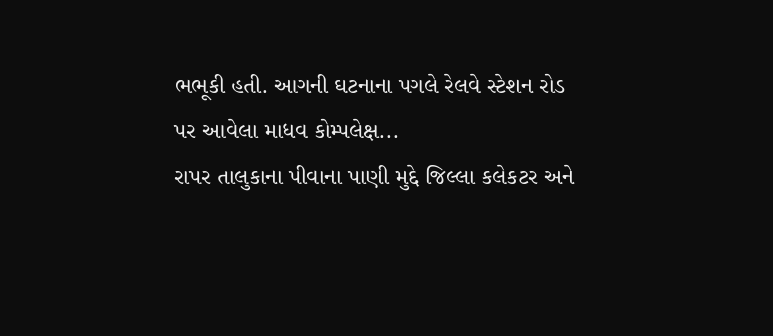ભભૂકી હતી. આગની ઘટનાના પગલે રેલવે સ્ટેશન રોડ પર આવેલા માધવ કોમ્પલેક્ષ...
રાપર તાલુકાના પીવાના પાણી મુદ્દે જિલ્લા કલેકટર અને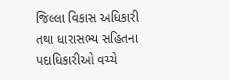જિલ્લા વિકાસ અધિકારી તથા ધારાસભ્ય સહિતના પદાધિકારીઓ વચ્ચે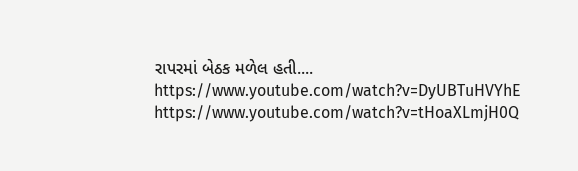રાપરમાં બેઠક મળેલ હતી....
https://www.youtube.com/watch?v=DyUBTuHVYhE
https://www.youtube.com/watch?v=tHoaXLmjH0Q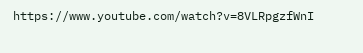https://www.youtube.com/watch?v=8VLRpgzfWnI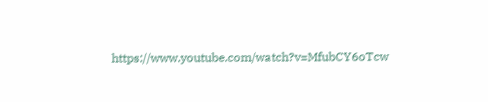https://www.youtube.com/watch?v=MfubCY6oTcw